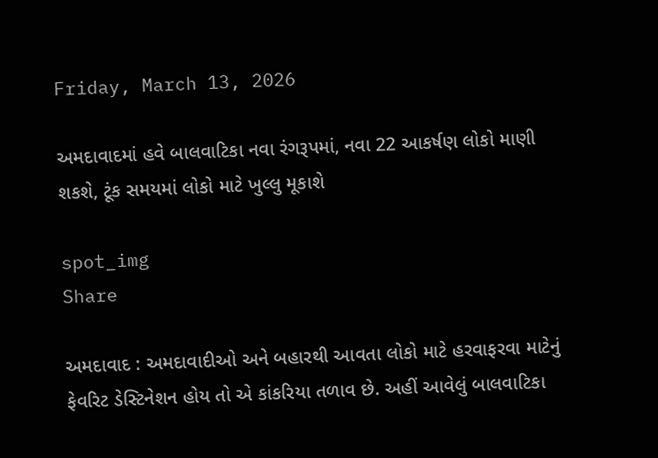Friday, March 13, 2026

અમદાવાદમાં હવે બાલવાટિકા નવા રંગરૂપમાં, નવા 22 આકર્ષણ લોકો માણી શકશે, ટૂંક સમયમાં લોકો માટે ખુલ્લુ મૂકાશે

spot_img
Share

અમદાવાદ : અમદાવાદીઓ અને બહારથી આવતા લોકો માટે હરવાફરવા માટેનું ફેવરિટ ડેસ્ટિનેશન હોય તો એ કાંકરિયા તળાવ છે. અહીં આવેલું બાલવાટિકા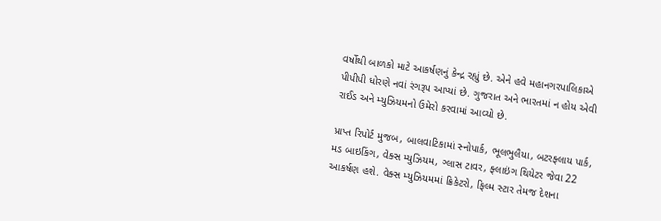વર્ષોથી બાળકો માટે આકર્ષણનું કેન્દ્ર રહ્યું છે. એને હવે મહાનગરપાલિકાએ પીપીપી ધોરણે નવાં રંગરૂપ આપ્યાં છે. ગુજરાત અને ભારતમાં ન હોય એવી રાઈડ અને મ્યુઝિયમનો ઉમેરો કરવામાં આવ્યો છે.

પ્રાપ્ત રિપોર્ટ મુજબ, બાલવાટિકામાં સ્નોપાર્ક, ભૂલભુલૈયા, બટરફ્લાય પાર્ક, મડ બાઇકિંગ, વેક્સ મ્યુઝિયમ, ગ્લાસ ટાવર, ફ્લાઇંગ થિયેટર જેવા 22 આકર્ષણ હશે. વેક્સ મ્યુઝિયમમાં ક્રિકેટરો, ફિલ્મ સ્ટાર તેમજ દેશના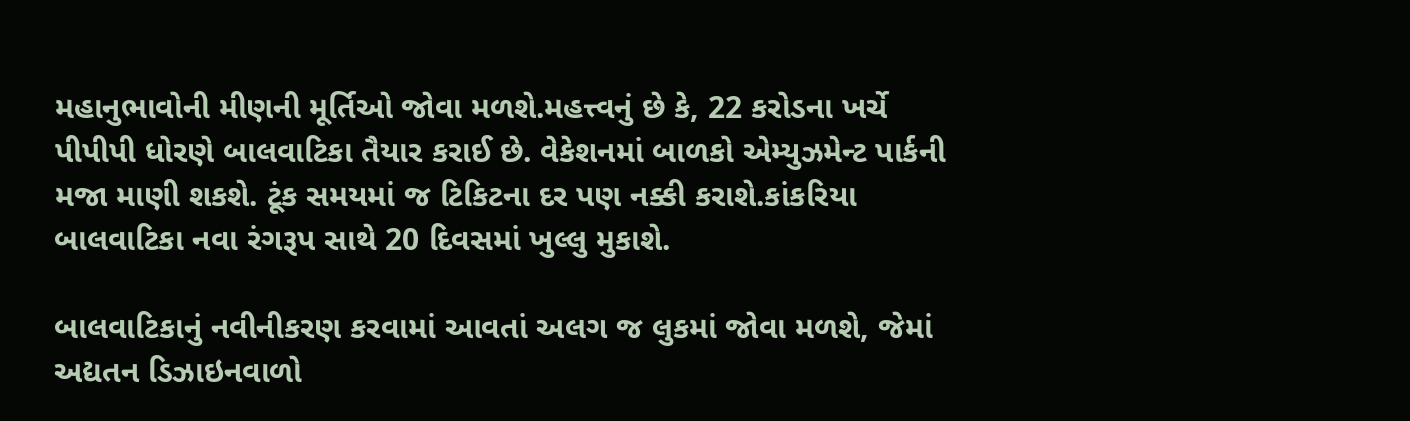મહાનુભાવોની મીણની મૂર્તિઓ જોવા મળશે.મહત્ત્વનું છે કે, 22 કરોડના ખર્ચે પીપીપી ધોરણે બાલવાટિકા તૈયાર કરાઈ છે. વેકેશનમાં બાળકો એમ્યુઝમેન્ટ પાર્કની મજા માણી શકશે. ટૂંક સમયમાં જ ટિકિટના દર પણ નક્કી કરાશે.કાંકરિયા બાલવાટિકા નવા રંગરૂપ સાથે 20 દિવસમાં ખુલ્લુ મુકાશે.

બાલવાટિકાનું નવીનીકરણ કરવામાં આવતાં અલગ જ લુકમાં જોવા મળશે, જેમાં અદ્યતન ડિઝાઇનવાળો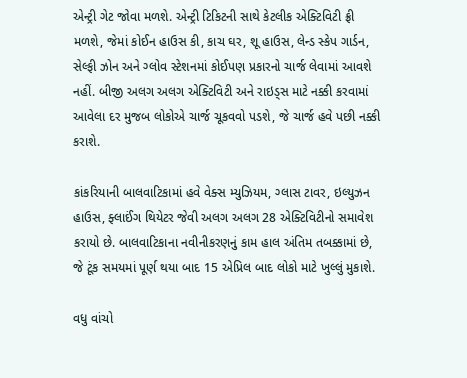એન્ટ્રી ગેટ જોવા મળશે. એન્ટ્રી ટિકિટની સાથે કેટલીક એક્ટિવિટી ફ્રી મળશે, જેમાં કોઈન હાઉસ કી, કાચ ઘર, શૂ હાઉસ, લેન્ડ સ્કેપ ગાર્ડન, સેલ્ફી ઝોન અને ગ્લોવ સ્ટેશનમાં કોઈપણ પ્રકારનો ચાર્જ લેવામાં આવશે નહીં. બીજી અલગ અલગ એક્ટિવિટી અને રાઇડ્સ માટે નક્કી કરવામાં આવેલા દર મુજબ લોકોએ ચાર્જ ચૂકવવો પડશે, જે ચાર્જ હવે પછી નક્કી કરાશે.

કાંકરિયાની બાલવાટિકામાં હવે વેક્સ મ્યુઝિયમ, ગ્લાસ ટાવર, ઇલ્યુઝન હાઉસ, ફ્લાઈંગ થિયેટર જેવી અલગ અલગ 28 એક્ટિવિટીનો સમાવેશ કરાયો છે. બાલવાટિકાના નવીનીકરણનું કામ હાલ અંતિમ તબક્કામાં છે, જે ટૂંક સમયમાં પૂર્ણ થયા બાદ 15 એપ્રિલ બાદ લોકો માટે ખુલ્લું મુકાશે.

વધુ વાંચો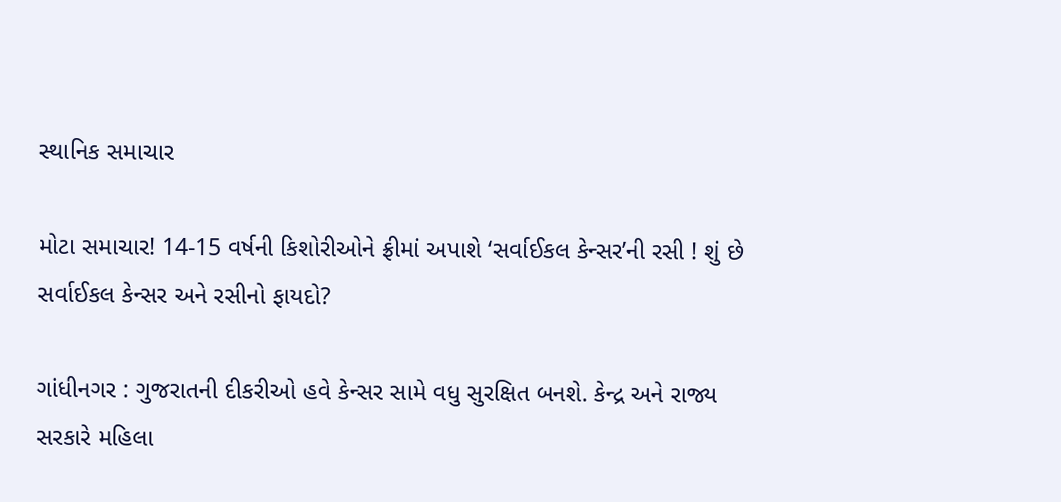સ્થાનિક સમાચાર

મોટા સમાચાર! 14-15 વર્ષની કિશોરીઓને ફ્રીમાં અપાશે ‘સર્વાઈકલ કેન્સર’ની રસી ! શું છે સર્વાઈકલ કેન્સર અને રસીનો ફાયદો?

ગાંધીનગર : ગુજરાતની દીકરીઓ હવે કેન્સર સામે વધુ સુરક્ષિત બનશે. કેન્દ્ર અને રાજ્ય સરકારે મહિલા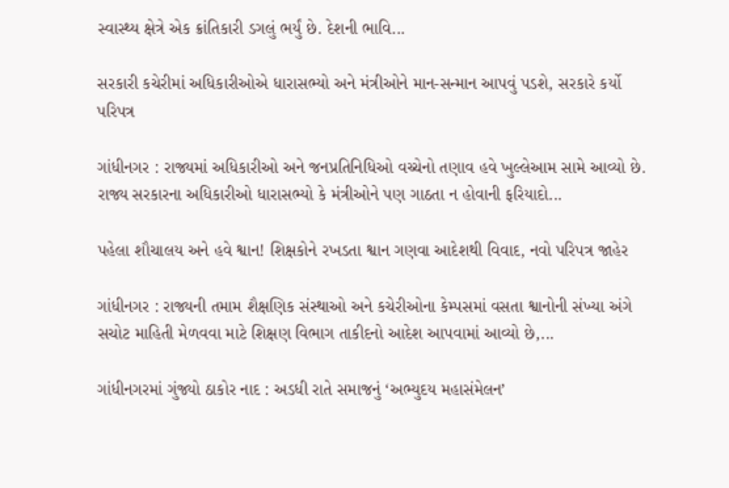સ્વાસ્થ્ય ક્ષેત્રે એક ક્રાંતિકારી ડગલું ભર્યું છે. દેશની ભાવિ...

સરકારી કચેરીમાં અધિકારીઓએ ધારાસભ્યો અને મંત્રીઓને માન-સન્માન આપવું પડશે, સરકારે કર્યો પરિપત્ર

ગાંધીનગર : રાજ્યમાં અધિકારીઓ અને જનપ્રતિનિધિઓ વચ્ચેનો તણાવ હવે ખુલ્લેઆમ સામે આવ્યો છે. રાજ્ય સરકારના અધિકારીઓ ધારાસભ્યો કે મંત્રીઓને પણ ગાઠતા ન હોવાની ફરિયાદો...

પહેલા શૌચાલય અને હવે શ્વાન! શિક્ષકોને રખડતા શ્વાન ગણવા આદેશથી વિવાદ, નવો પરિપત્ર જાહેર

ગાંધીનગર : રાજ્યની તમામ શૈક્ષણિક સંસ્થાઓ અને કચેરીઓના કેમ્પસમાં વસતા શ્વાનોની સંખ્યા અંગે સચોટ માહિતી મેળવવા માટે શિક્ષણ વિભાગ તાકીદનો આદેશ આપવામાં આવ્યો છે,...

ગાંધીનગરમાં ગુંજ્યો ઠાકોર નાદ : અડધી રાતે સમાજનું ‘અભ્યુદય મહાસંમેલન’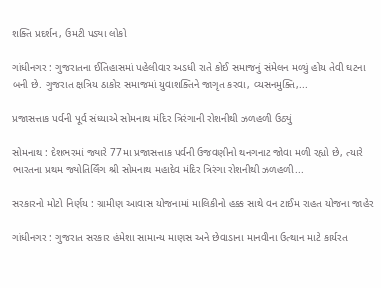શક્તિ પ્રદર્શન, ઉમટી પડ્યા લોકો

ગાંધીનગર : ગુજરાતના ઈતિહાસમાં પહેલીવાર અડધી રાતે કોઈ સમાજનું સંમેલન મળ્યું હોય તેવી ઘટના બની છે. ગુજરાત ક્ષત્રિય ઠાકોર સમાજમાં યુવાશક્તિને જાગૃત કરવા, વ્યસનમુક્તિ,...

પ્રજાસત્તાક પર્વની પૂર્વ સંધ્યાએ સોમનાથ મંદિર ત્રિરંગાની રોશનીથી ઝળહળી ઉઠ્યું

સોમનાથ : દેશભરમાં જ્યારે 77મા પ્રજાસત્તાક પર્વની ઉજવણીનો થનગનાટ જોવા મળી રહ્યો છે, ત્યારે ભારતના પ્રથમ જ્યોતિર્લિંગ શ્રી સોમનાથ મહાદેવ મંદિર ત્રિરંગા રોશનીથી ઝળહળી...

સરકારનો મોટો નિર્ણય : ગ્રામીણ આવાસ યોજનામાં માલિકીનો હક્ક સાથે વન ટાઈમ રાહત યોજના જાહેર

ગાંધીનગર : ગુજરાત સરકાર હંમેશા સામાન્ય માણસ અને છેવાડાના માનવીના ઉત્થાન માટે કાર્યરત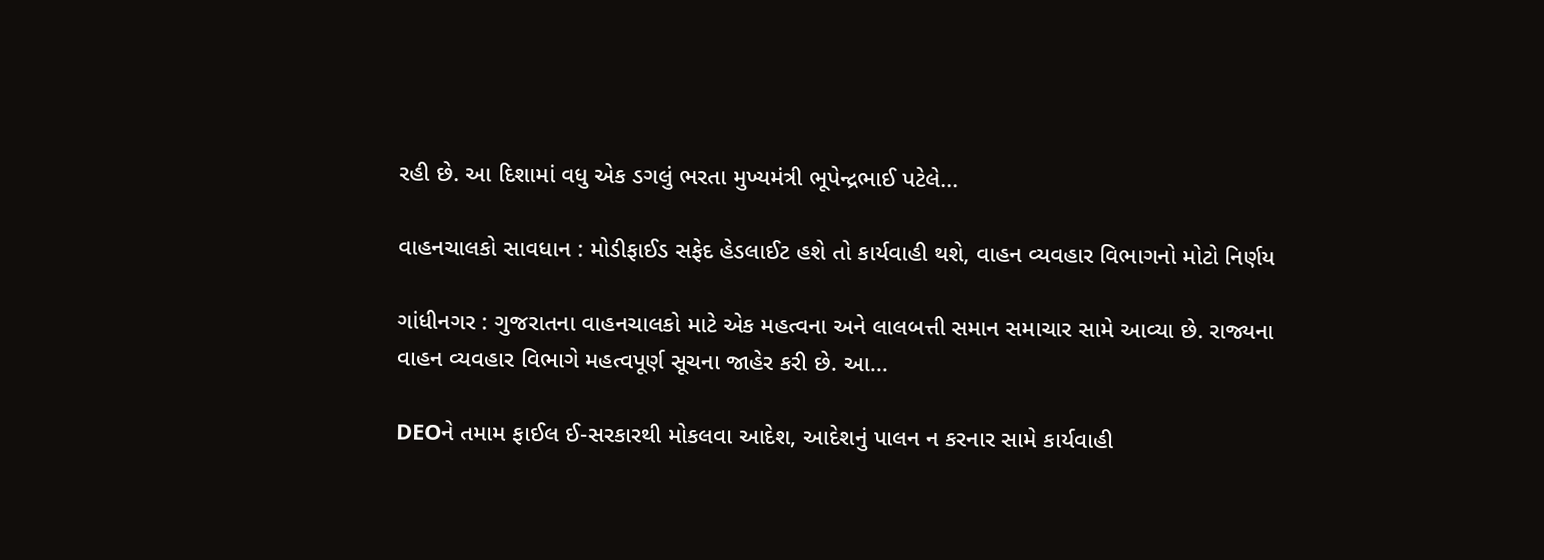રહી છે. આ દિશામાં વધુ એક ડગલું ભરતા મુખ્યમંત્રી ભૂપેન્દ્રભાઈ પટેલે...

વાહનચાલકો સાવધાન : મોડીફાઈડ સફેદ હેડલાઈટ હશે તો કાર્યવાહી થશે, વાહન વ્યવહાર વિભાગનો મોટો નિર્ણય

ગાંધીનગર : ગુજરાતના વાહનચાલકો માટે એક મહત્વના અને લાલબત્તી સમાન સમાચાર સામે આવ્યા છે. રાજ્યના વાહન વ્યવહાર વિભાગે મહત્વપૂર્ણ સૂચના જાહેર કરી છે. આ...

DEOને તમામ ફાઈલ ઈ-સરકારથી મોકલવા આદેશ, આદેશનું પાલન ન કરનાર સામે કાર્યવાહી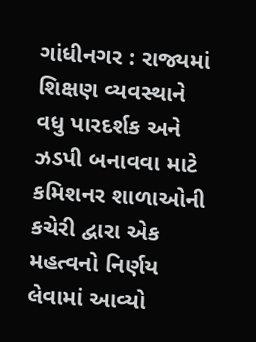ગાંધીનગર : રાજ્યમાં શિક્ષણ વ્યવસ્થાને વધુ પારદર્શક અને ઝડપી બનાવવા માટે કમિશનર શાળાઓની કચેરી દ્વારા એક મહત્વનો નિર્ણય લેવામાં આવ્યો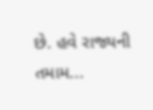છે. હવે રાજ્યની તમામ...